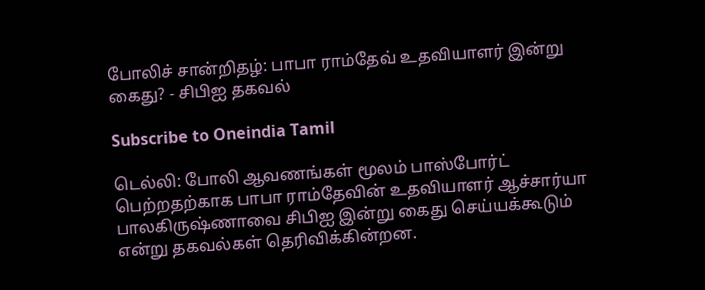போலிச் சான்றிதழ்: பாபா ராம்தேவ் உதவியாளர் இன்று கைது? - சிபிஐ தகவல்

Subscribe to Oneindia Tamil

டெல்லி: போலி ஆவணங்கள் மூலம் பாஸ்போர்ட் பெற்றதற்காக பாபா ராம்தேவின் உதவியாளர் ஆச்சார்யா பாலகிருஷ்ணாவை சிபிஐ இன்று கைது செய்யக்கூடும் என்று தகவல்கள் தெரிவிக்கின்றன.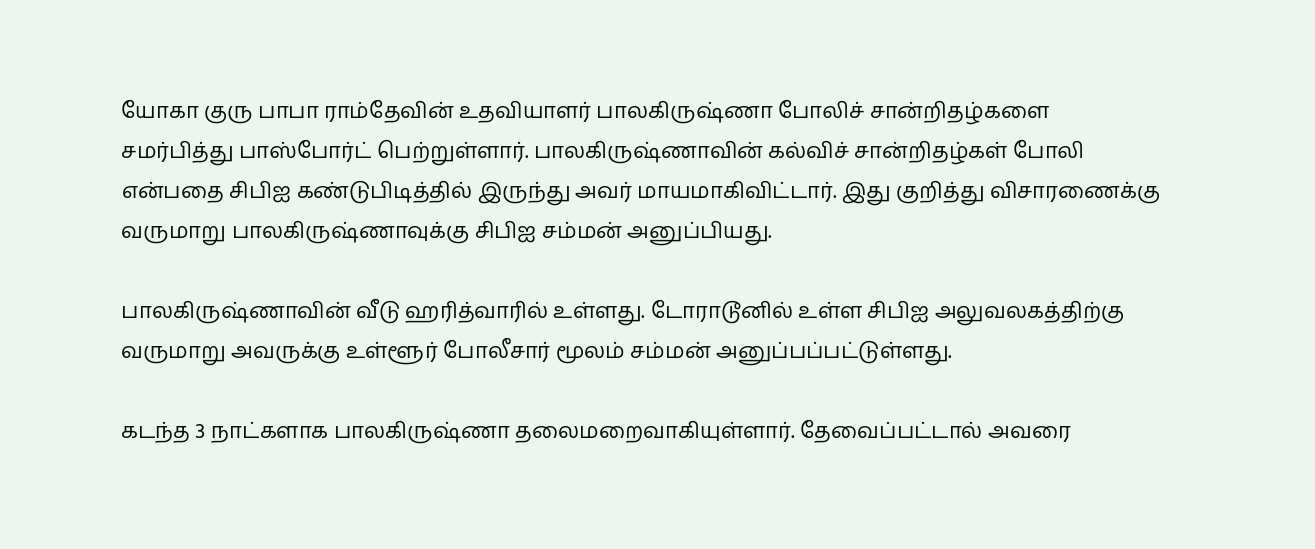யோகா குரு பாபா ராம்தேவின் உதவியாளர் பாலகிருஷ்ணா போலிச் சான்றிதழ்களை சமர்பித்து பாஸ்போர்ட் பெற்றுள்ளார். பாலகிருஷ்ணாவின் கல்விச் சான்றிதழ்கள் போலி என்பதை சிபிஐ கண்டுபிடித்தில் இருந்து அவர் மாயமாகிவிட்டார். இது குறித்து விசாரணைக்கு வருமாறு பாலகிருஷ்ணாவுக்கு சிபிஐ சம்மன் அனுப்பியது.

பாலகிருஷ்ணாவின் வீடு ஹரித்வாரில் உள்ளது. டோராடூனில் உள்ள சிபிஐ அலுவலகத்திற்கு வருமாறு அவருக்கு உள்ளூர் போலீசார் மூலம் சம்மன் அனுப்பப்பட்டுள்ளது.

கடந்த 3 நாட்களாக பாலகிருஷ்ணா தலைமறைவாகியுள்ளார். தேவைப்பட்டால் அவரை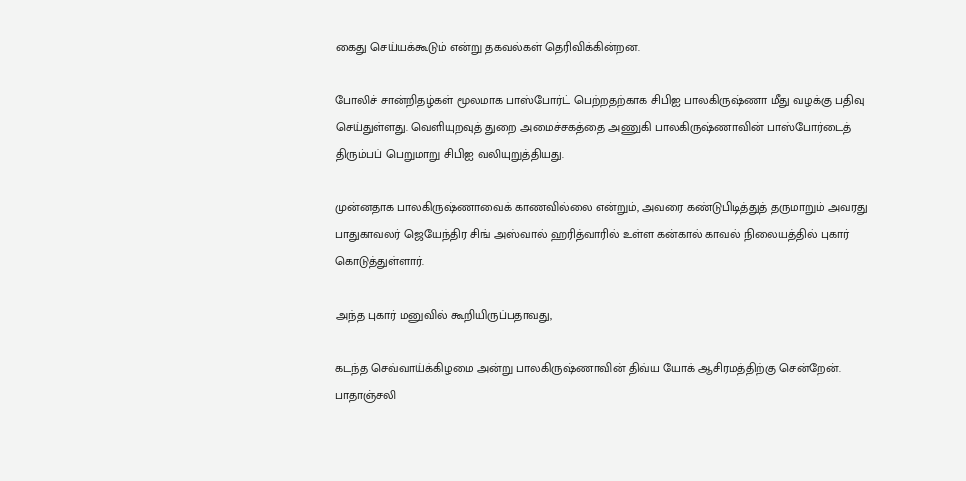கைது செய்யக்கூடும் என்று தகவல்கள் தெரிவிக்கின்றன.

போலிச் சான்றிதழ்கள் மூலமாக பாஸ்போர்ட் பெற்றதற்காக சிபிஐ பாலகிருஷ்ணா மீது வழக்கு பதிவு செய்துள்ளது. வெளியுறவுத் துறை அமைச்சகத்தை அணுகி பாலகிருஷ்ணாவின் பாஸ்போர்டைத் திரும்பப் பெறுமாறு சிபிஐ வலியுறுத்தியது.

முன்னதாக பாலகிருஷ்ணாவைக் காணவில்லை என்றும், அவரை கண்டுபிடித்துத் தருமாறும் அவரது பாதுகாவலர் ஜெயேந்திர சிங் அஸ்வால் ஹரித்வாரில் உள்ள கன்கால் காவல் நிலையத்தில் புகார் கொடுத்துள்ளார்.

அந்த புகார் மனுவில் கூறியிருப்பதாவது,

கடந்த செவ்வாய்க்கிழமை அன்று பாலகிருஷ்ணாவின் திவ்ய யோக் ஆசிரமத்திற்கு சென்றேன். பாதாஞ்சலி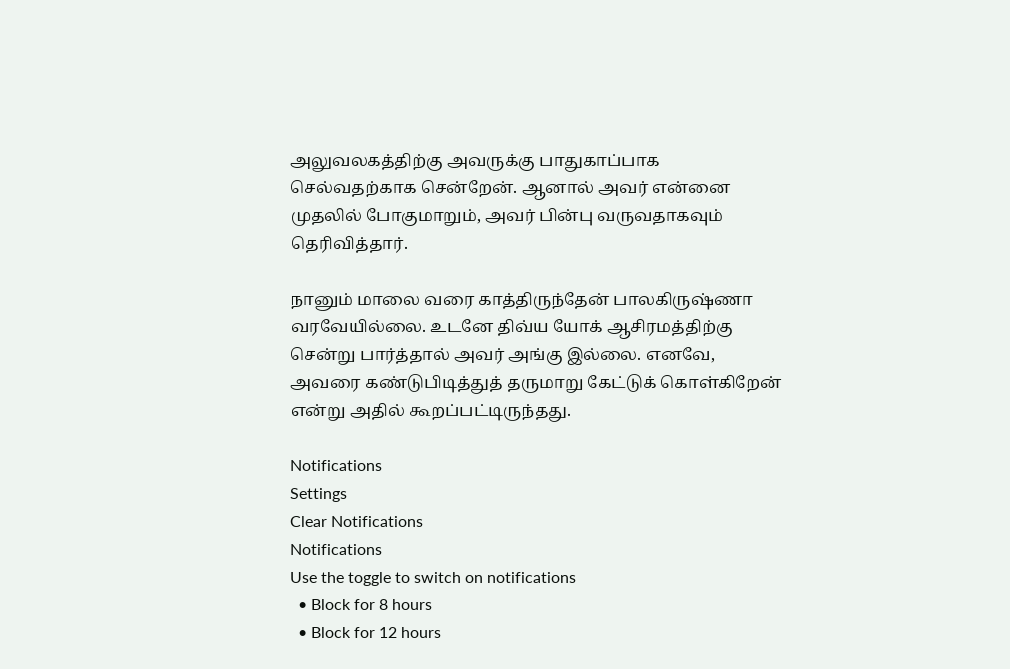அலுவலகத்திற்கு அவருக்கு பாதுகாப்பாக செல்வதற்காக சென்றேன். ஆனால் அவர் என்னை முதலில் போகுமாறும், அவர் பின்பு வருவதாகவும் தெரிவித்தார்.

நானும் மாலை வரை காத்திருந்தேன் பாலகிருஷ்ணா வரவேயில்லை. உடனே திவ்ய யோக் ஆசிரமத்திற்கு சென்று பார்த்தால் அவர் அங்கு இல்லை. எனவே, அவரை கண்டுபிடித்துத் தருமாறு கேட்டுக் கொள்கிறேன் என்று அதில் கூறப்பட்டிருந்தது.

Notifications
Settings
Clear Notifications
Notifications
Use the toggle to switch on notifications
  • Block for 8 hours
  • Block for 12 hours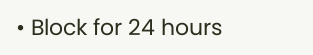• Block for 24 hours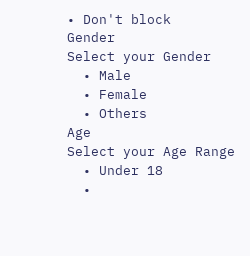• Don't block
Gender
Select your Gender
  • Male
  • Female
  • Others
Age
Select your Age Range
  • Under 18
  •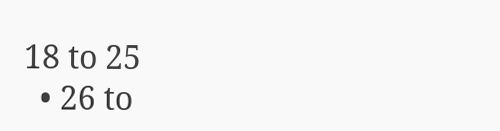18 to 25
  • 26 to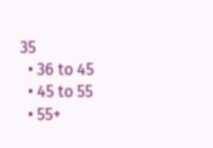35
  • 36 to 45
  • 45 to 55
  • 55+